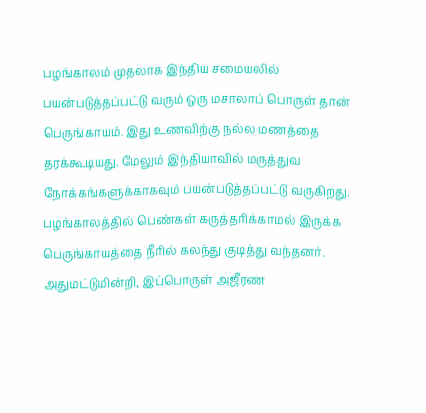பழங்காலம் முதலாக இந்திய சமையலில் பயன்படுத்தப்பட்டு வரும் ஒரு மசாலாப் பொருள் தான் பெருங்காயம். இது உணவிற்கு நல்ல மணத்தை தரக்கூடியது. மேலும் இந்தியாவில் மருத்துவ நோக்கங்களுக்காகவும் பயன்படுத்தப்பட்டு வருகிறது. பழங்காலத்தில் பெண்கள் கருத்தரிக்காமல் இருக்க பெருங்காயத்தை நீரில் கலந்து குடித்து வந்தனர். அதுமட்டுமின்றி, இப்பொருள் அஜீரண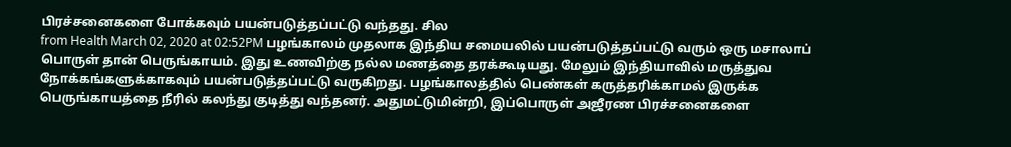பிரச்சனைகளை போக்கவும் பயன்படுத்தப்பட்டு வந்தது. சில
from Health March 02, 2020 at 02:52PM பழங்காலம் முதலாக இந்திய சமையலில் பயன்படுத்தப்பட்டு வரும் ஒரு மசாலாப் பொருள் தான் பெருங்காயம். இது உணவிற்கு நல்ல மணத்தை தரக்கூடியது. மேலும் இந்தியாவில் மருத்துவ நோக்கங்களுக்காகவும் பயன்படுத்தப்பட்டு வருகிறது. பழங்காலத்தில் பெண்கள் கருத்தரிக்காமல் இருக்க பெருங்காயத்தை நீரில் கலந்து குடித்து வந்தனர். அதுமட்டுமின்றி, இப்பொருள் அஜீரண பிரச்சனைகளை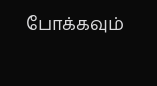போக்கவும்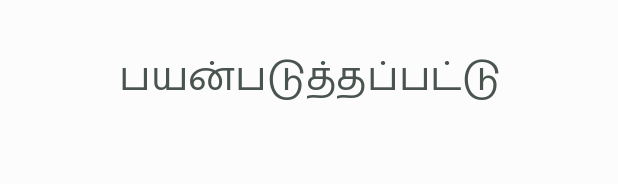பயன்படுத்தப்பட்டு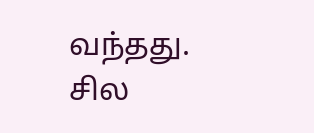வந்தது. சில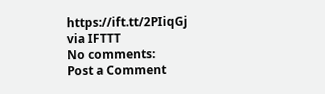https://ift.tt/2PIiqGj
via IFTTT
No comments:
Post a Comment